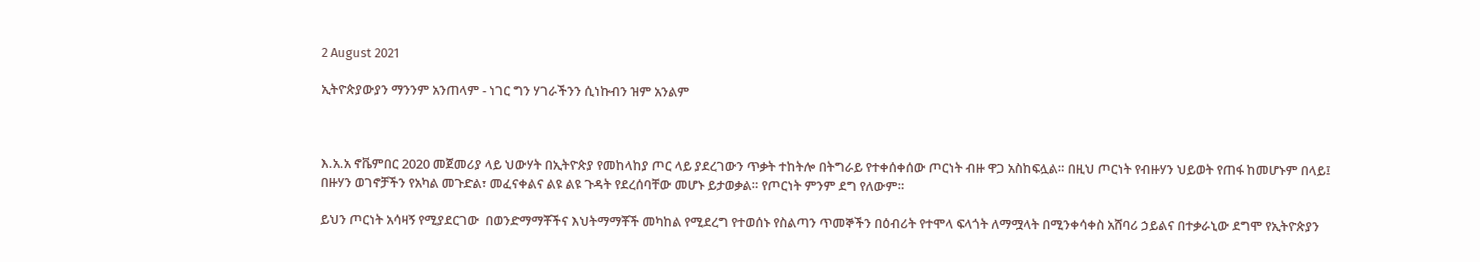2 August 2021

ኢትዮጵያውያን ማንንም አንጠላም - ነገር ግን ሃገራችንን ሲነኩብን ዝም አንልም



እ.አ.አ ኖቬምበር 2020 መጀመሪያ ላይ ህውሃት በኢትዮጵያ የመከላከያ ጦር ላይ ያደረገውን ጥቃት ተከትሎ በትግራይ የተቀሰቀሰው ጦርነት ብዙ ዋጋ አስከፍሏል። በዚህ ጦርነት የብዙሃን ህይወት የጠፋ ከመሆኑም በላይ፤ በዙሃን ወገኖቻችን የአካል መጉድል፣ መፈናቀልና ልዩ ልዩ ጉዳት የደረሰባቸው መሆኑ ይታወቃል። የጦርነት ምንም ደግ የለውም።

ይህን ጦርነት አሳዛኝ የሚያደርገው  በወንድማማቾችና እህትማማቾች መካከል የሚደረግ የተወሰኑ የስልጣን ጥመኞችን በዕብሪት የተሞላ ፍላጎት ለማሟላት በሚንቀሳቀስ አሸባሪ ኃይልና በተቃራኒው ደግሞ የኢትዮጵያን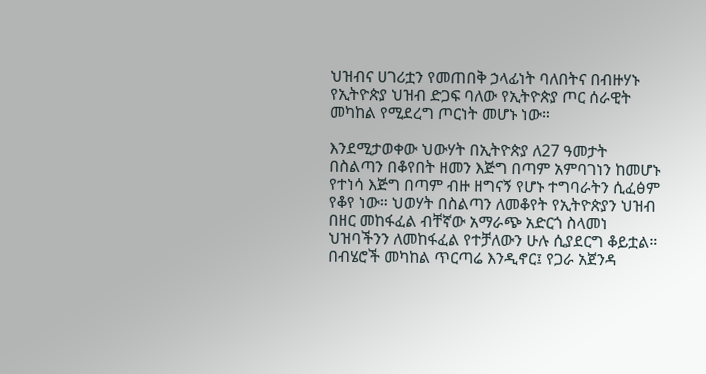ህዝብና ሀገሪቷን የመጠበቅ ኃላፊነት ባለበትና በብዙሃኑ የኢትዮጵያ ህዝብ ድጋፍ ባለው የኢትዮጵያ ጦር ሰራዊት መካከል የሚደረግ ጦርነት መሆኑ ነው።

እንደሚታወቀው ህውሃት በኢትዮጵያ ለ27 ዓመታት በስልጣን በቆየበት ዘመን እጅግ በጣም አምባገነን ከመሆኑ የተነሳ እጅግ በጣም ብዙ ዘግናኝ የሆኑ ተግባራትን ሲፈፅም የቆየ ነው። ህወሃት በስልጣን ለመቆየት የኢትዮጵያን ህዝብ በዘር መከፋፈል ብቸኛው አማራጭ አድርጎ ስላመነ ህዝባችንን ለመከፋፈል የተቻለውን ሁሉ ሲያደርግ ቆይቷል። በብሄሮች መካከል ጥርጣሬ እንዲኖር፤ የጋራ አጀንዳ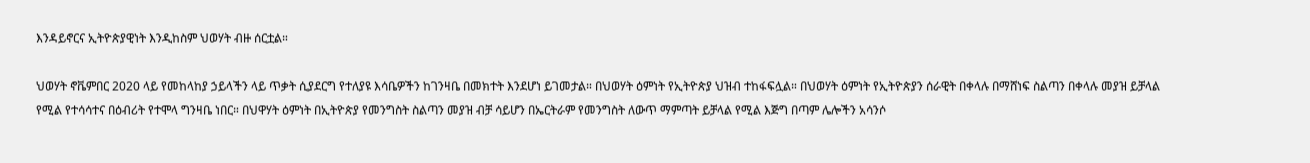እንዳይኖርና ኢትዮጵያዊነት እንዲከስም ህወሃት ብዙ ሰርቷል።

ህወሃት ኖቬምበር 2020 ላይ የመከላከያ ኃይላችን ላይ ጥቃት ሲያደርግ የተለያዩ እሳቤዎችን ከገንዛቤ በመክተት እንደሆነ ይገመታል። በህወሃት ዕምነት የኢትዮጵያ ህዝብ ተከፋፍሏል። በህወሃት ዕምነት የኢትዮጵያን ሰራዊት በቀላሉ በማሸነፍ ስልጣን በቀላሉ መያዝ ይቻላል የሚል የተሳሳተና በዕብሪት የተሞላ ግንዛቤ ነበር። በህዋሃት ዕምነት በኢትዮጵያ የመንግስት ስልጣን መያዝ ብቻ ሳይሆን በኤርትራም የመንግስት ለውጥ ማምጣት ይቻላል የሚል እጅግ በጣም ሌሎችን አሳንሶ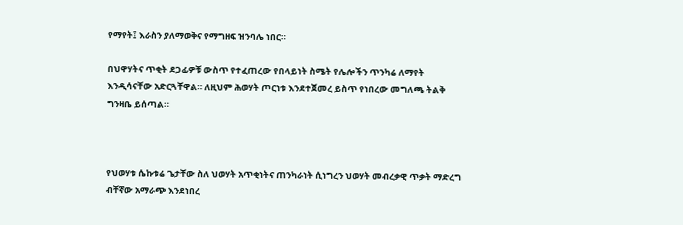የማየት፤ እራስን ያለማወቅና የማግዘፍ ዝንባሌ ነበር።

በህዋሃትና ጥቂት ደጋፊዎቹ ውስጥ የተፈጠረው የበላይነት ስሜት የሌሎችን ጥንካሬ ለማየት እንዲሳናቸው አድርጓቸዋል። ለዚህም ሕወሃት ጦርነቱ እንደተጀመረ ይስጥ የነበረው መግለጫ ትልቅ ግንዛቤ ይሰጣል።



የህወሃቱ ሴኩቱሬ ጌታቸው ስለ ህወሃት አጥቂነትና ጠንካራነት ሲነግረን ህወሃት መብረቃዊ ጥቃት ማድረግ ብቸኛው አማራጭ እንደነበረ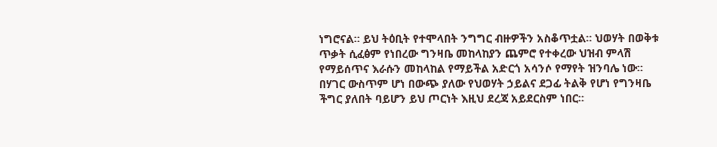ነግሮናል። ይህ ትዕቢት የተሞላበት ንግግር ብዙዎችን አስቆጥቷል። ህወሃት በወቅቱ ጥቃት ሲፈፅም የነበረው ግንዛቤ መከላከያን ጨምሮ የተቀረው ህዝብ ምላሽ የማይሰጥና እራሱን መከላከል የማይችል አድርጎ አሳንሶ የማየት ዝንባሌ ነው። በሃገር ውስጥም ሆነ በውጭ ያለው የህወሃት ኃይልና ደጋፊ ትልቅ የሆነ የግንዛቤ ችግር ያለበት ባይሆን ይህ ጦርነት እዚህ ደረጃ አይደርስም ነበር።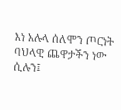እነ አሉላ ሰለሞን ጦርነት ባህላዊ ጨዋታችን ነው ሲሉን፤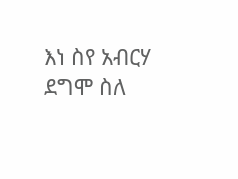እነ ስየ አብርሃ ደግሞ ስለ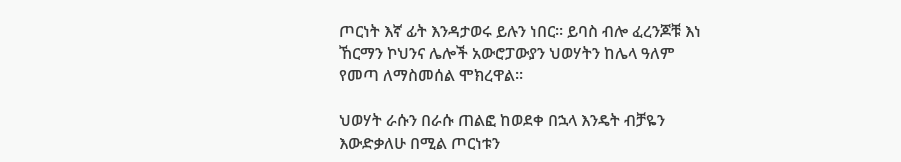ጦርነት እኛ ፊት እንዳታወሩ ይሉን ነበር። ይባስ ብሎ ፈረንጆቹ እነ ኸርማን ኮህንና ሌሎች አውሮፓውያን ህወሃትን ከሌላ ዓለም የመጣ ለማስመሰል ሞክረዋል።

ህወሃት ራሱን በራሱ ጠልፎ ከወደቀ በኋላ እንዴት ብቻዬን እውድቃለሁ በሚል ጦርነቱን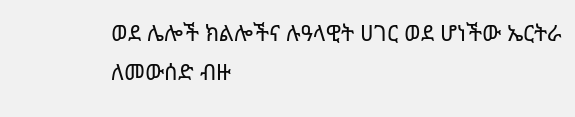ወደ ሌሎች ክልሎችና ሉዓላዊት ሀገር ወደ ሆነችው ኤርትራ ለመውሰድ ብዙ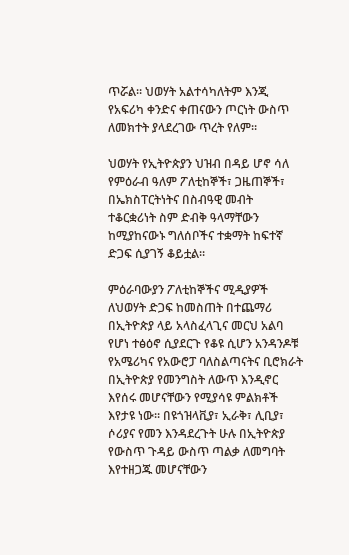ጥሯል። ህወሃት አልተሳካለትም እንጂ የአፍሪካ ቀንድና ቀጠናውን ጦርነት ውስጥ ለመክተት ያላደረገው ጥረት የለም።

ህወሃት የኢትዮጵያን ህዝብ በዳይ ሆኖ ሳለ የምዕራብ ዓለም ፖለቲከኞች፣ ጋዜጠኞች፣ በኤክስፐርትነትና በስብዓዊ መብት ተቆርቋሪነት ስም ድብቅ ዓላማቸውን ከሚያከናውኑ ግለሰቦችና ተቋማት ከፍተኛ ድጋፍ ሲያገኝ ቆይቷል።

ምዕራባውያን ፖለቲከኞችና ሚዲያዎች ለህወሃት ድጋፍ ከመስጠት በተጨማሪ በኢትዮጵያ ላይ አላስፈላጊና መርህ አልባ የሆነ ተፅዕኖ ሲያደርጉ የቆዩ ሲሆን አንዳንዶቹ የአሜሪካና የአውሮፓ ባለስልጣናትና ቢሮክራት በኢትዮጵያ የመንግስት ለውጥ እንዲኖር እየሰሩ መሆናቸውን የሚያሳዩ ምልክቶች እየታዩ ነው። በዩጎዝላቪያ፣ ኢራቅ፣ ሊቢያ፣ ሶሪያና የመን እንዳደረጉት ሁሉ በኢትዮጵያ የውስጥ ጉዳይ ውስጥ ጣልቃ ለመግባት እየተዘጋጁ መሆናቸውን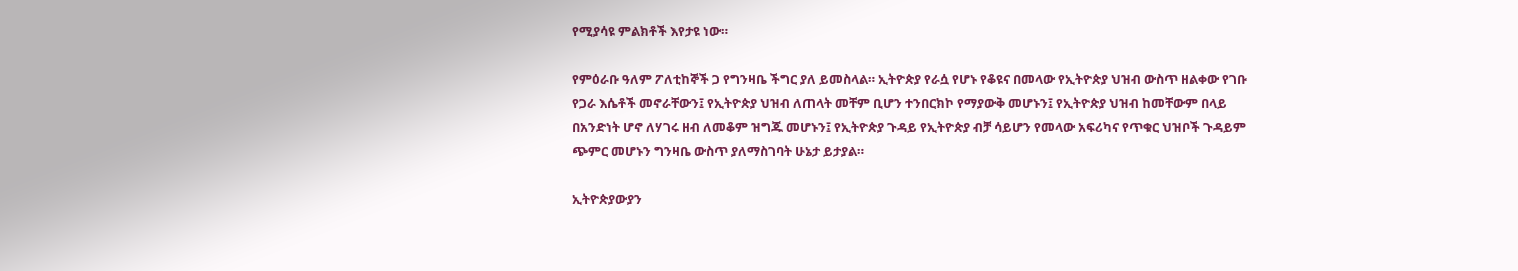የሚያሳዩ ምልክቶች እየታዩ ነው።

የምዕራቡ ዓለም ፖለቲከኞች ጋ የግንዛቤ ችግር ያለ ይመስላል። ኢትዮጵያ የራሷ የሆኑ የቆዩና በመላው የኢትዮጵያ ህዝብ ውስጥ ዘልቀው የገቡ የጋራ እሴቶች መኖራቸውን፤ የኢትዮጵያ ህዝብ ለጠላት መቸም ቢሆን ተንበርክኮ የማያውቅ መሆኑን፤ የኢትዮጵያ ህዝብ ከመቸውም በላይ በአንድነት ሆኖ ለሃገሩ ዘብ ለመቆም ዝግጁ መሆኑን፤ የኢትዮጵያ ጉዳይ የኢትዮጵያ ብቻ ሳይሆን የመላው አፍሪካና የጥቁር ህዝቦች ጉዳይም ጭምር መሆኑን ግንዛቤ ውስጥ ያለማስገባት ሁኔታ ይታያል።

ኢትዮጵያውያን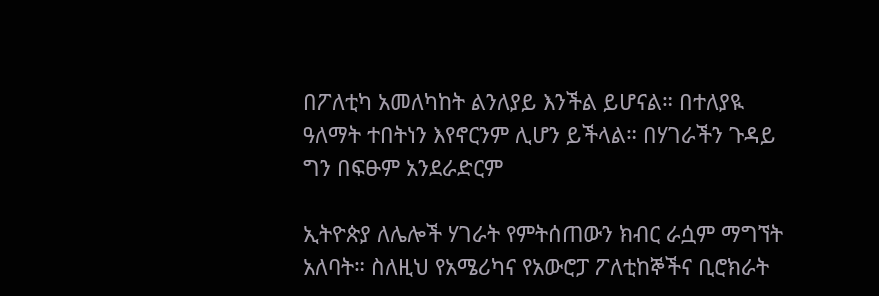በፖለቲካ አመለካከት ልንለያይ እንችል ይሆናል። በተለያዪ ዓለማት ተበትነን እየኖርንም ሊሆን ይችላል። በሃገራችን ጉዳይ ግን በፍፁም አንደራድርም

ኢትዮጵያ ለሌሎች ሃገራት የምትሰጠውን ክብር ራሷም ማግኘት አለባት። ስለዚህ የአሜሪካና የአውሮፓ ፖለቲከኞችና ቢሮክራት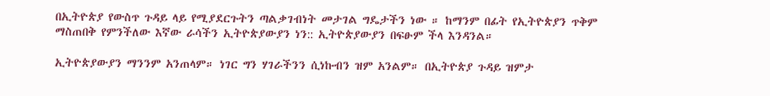በኢትዮጵያ የውስጥ ጉዳይ ላይ የሚያደርጉትን ጣልቃገብነት መታገል ግዴታችን ነው ። ከማንም በፊት የኢትዮጵያን ጥቅም ማስጠበቅ የምንችለው እኛው ራሳችን ኢትዮጵያውያን ነን:: ኢትዮጵያውያን በፍፁም ችላ እንዳንል።

ኢትዮጵያውያን ማንንም አንጠላም። ነገር ግን ሃገራችንን ሲነኩብን ዝም አንልም። በኢትዮጵያ ጉዳይ ዝምታ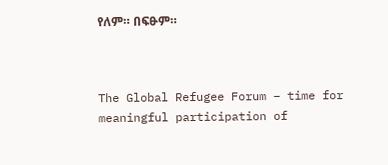የለም። በፍፁም።



The Global Refugee Forum – time for meaningful participation of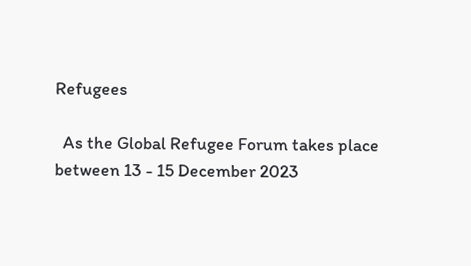Refugees

  As the Global Refugee Forum takes place between 13 - 15 December 2023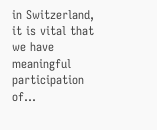in Switzerland, it is vital that we have meaningful participation of...